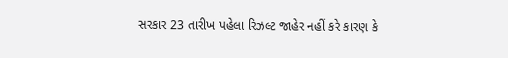સરકાર 23 તારીખ પહેલા રિઝલ્ટ જાહેર નહીં કરે કારણ કે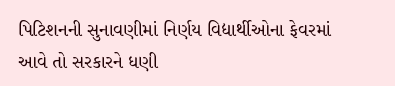પિટિશનની સુનાવણીમાં નિર્ણય વિદ્યાર્થીઓના ફેવરમાં આવે તો સરકારને ધણી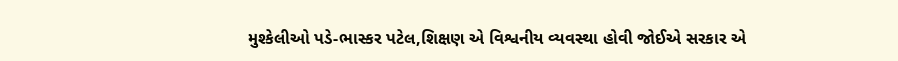મુશ્કેલીઓ પડે-ભાસ્કર પટેલ,શિક્ષણ એ વિશ્વનીય વ્યવસ્થા હોવી જોઈએ સરકાર એ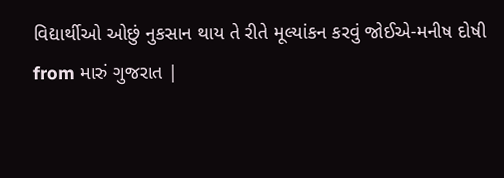વિદ્યાર્થીઓ ઓછું નુકસાન થાય તે રીતે મૂલ્યાંકન કરવું જોઈએ-મનીષ દોષી
from મારું ગુજરાત |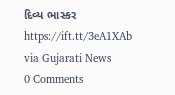દિવ્ય ભાસ્કર https://ift.tt/3eA1XAb
via Gujarati News
0 Comments